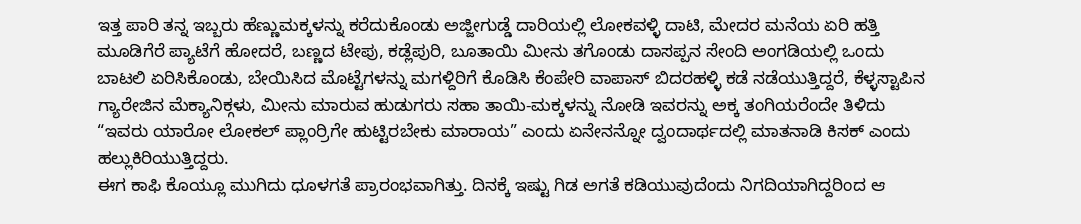ಇತ್ತ ಪಾರಿ ತನ್ನ ಇಬ್ಬರು ಹೆಣ್ಣುಮಕ್ಕಳನ್ನು ಕರೆದುಕೊಂಡು ಅಜ್ಜೀಗುಡ್ಡೆ ದಾರಿಯಲ್ಲಿ ಲೋಕವಳ್ಳಿ ದಾಟಿ, ಮೇದರ ಮನೆಯ ಏರಿ ಹತ್ತಿ ಮೂಡಿಗೆರೆ ಪ್ಯಾಟೆಗೆ ಹೋದರೆ, ಬಣ್ಣದ ಟೇಪು, ಕಡ್ಲೆಪುರಿ, ಬೂತಾಯಿ ಮೀನು ತಗೊಂಡು ದಾಸಪ್ಪನ ಸೇಂದಿ ಅಂಗಡಿಯಲ್ಲಿ ಒಂದು ಬಾಟಲಿ ಏರಿಸಿಕೊಂಡು, ಬೇಯಿಸಿದ ಮೊಟ್ಟೆಗಳನ್ನು ಮಗಳ್ದಿರಿಗೆ ಕೊಡಿಸಿ ಕೆಂಪೇರಿ ವಾಪಾಸ್ ಬಿದರಹಳ್ಳಿ ಕಡೆ ನಡೆಯುತ್ತಿದ್ದರೆ, ಕೆಳ್ಳಸ್ಟಾಪಿನ ಗ್ಯಾರೇಜಿನ ಮೆಕ್ಯಾನಿಕ್ಗಳು, ಮೀನು ಮಾರುವ ಹುಡುಗರು ಸಹಾ ತಾಯಿ-ಮಕ್ಕಳನ್ನು ನೋಡಿ ಇವರನ್ನು ಅಕ್ಕ ತಂಗಿಯರೆಂದೇ ತಿಳಿದು “ಇವರು ಯಾರೋ ಲೋಕಲ್ ಪ್ಲಾಂರ್ರಿಗೇ ಹುಟ್ಟಿರಬೇಕು ಮಾರಾಯ” ಎಂದು ಏನೇನನ್ನೋ ದ್ವಂದಾರ್ಥದಲ್ಲಿ ಮಾತನಾಡಿ ಕಿಸಕ್ ಎಂದು ಹಲ್ಲುಕಿರಿಯುತ್ತಿದ್ದರು.
ಈಗ ಕಾಫಿ ಕೊಯ್ಲೂ ಮುಗಿದು ಧೂಳಗತೆ ಪ್ರಾರಂಭವಾಗಿತ್ತು. ದಿನಕ್ಕೆ ಇಷ್ಟು ಗಿಡ ಅಗತೆ ಕಡಿಯುವುದೆಂದು ನಿಗದಿಯಾಗಿದ್ದರಿಂದ ಆ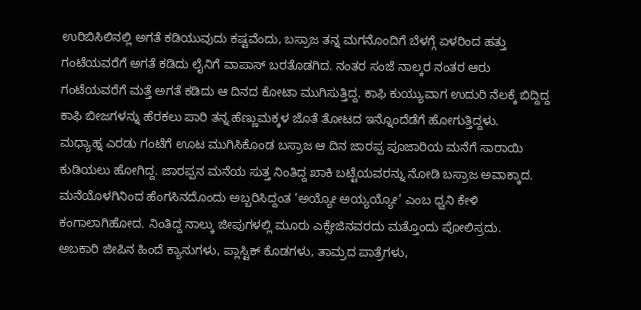ಉರಿಬಿಸಿಲಿನಲ್ಲಿ ಅಗತೆ ಕಡಿಯುವುದು ಕಷ್ಟವೆಂದು, ಬಸ್ರಾಜ ತನ್ನ ಮಗನೊಂದಿಗೆ ಬೆಳಗ್ಗೆ ಏಳರಿಂದ ಹತ್ತು ಗಂಟೆಯವರೆಗೆ ಅಗತೆ ಕಡಿದು ಲೈನಿಗೆ ವಾಪಾಸ್ ಬರತೊಡಗಿದ. ನಂತರ ಸಂಜೆ ನಾಲ್ಕರ ನಂತರ ಆರು ಗಂಟೆಯವರೆಗೆ ಮತ್ತೆ ಅಗತೆ ಕಡಿದು ಆ ದಿನದ ಕೋಟಾ ಮುಗಿಸುತ್ತಿದ್ದ. ಕಾಫಿ ಕುಯ್ಯುವಾಗ ಉದುರಿ ನೆಲಕ್ಕೆ ಬಿದ್ದಿದ್ದ ಕಾಫಿ ಬೀಜಗಳನ್ನು ಹೆರಕಲು ಪಾರಿ ತನ್ನ ಹೆಣ್ಣುಮಕ್ಕಳ ಜೊತೆ ತೋಟದ ಇನ್ನೊಂದೆಡೆಗೆ ಹೋಗುತ್ತಿದ್ದಳು.
ಮಧ್ಯಾಹ್ನ ಎರಡು ಗಂಟೆಗೆ ಊಟ ಮುಗಿಸಿಕೊಂಡ ಬಸ್ರಾಜ ಆ ದಿನ ಜಾರಪ್ಪ ಪೂಜಾರಿಯ ಮನೆಗೆ ಸಾರಾಯಿ ಕುಡಿಯಲು ಹೋಗಿದ್ದ. ಜಾರಪ್ಪನ ಮನೆಯ ಸುತ್ತ ನಿಂತಿದ್ದ ಖಾಕಿ ಬಟ್ಟೆಯವರನ್ನು ನೋಡಿ ಬಸ್ರಾಜ ಅವಾಕ್ಕಾದ. ಮನೆಯೊಳಗಿನಿಂದ ಹೆಂಗಸಿನದೊಂದು ಅಬ್ಬರಿಸಿದ್ದಂತ ‘ಅಯ್ಯೋ ಅಯ್ಯಯ್ಯೋ’ ಎಂಬ ಧ್ವನಿ ಕೇಳಿ ಕಂಗಾಲಾಗಿಹೋದ. ನಿಂತಿದ್ದ ನಾಲ್ಕು ಜೀಪುಗಳಲ್ಲಿ ಮೂರು ಎಕ್ಸೇಜಿನವರದು ಮತ್ತೊಂದು ಪೋಲಿಸ್ರದು.
ಅಬಕಾರಿ ಜೀಪಿನ ಹಿಂದೆ ಕ್ಯಾನುಗಳು, ಪ್ಲಾಸ್ಟಿಕ್ ಕೊಡಗಳು, ತಾಮ್ರದ ಪಾತ್ರೆಗಳು,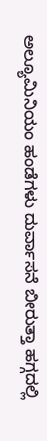ಅಲ್ಯೂಮಿನಿಯಂ ಹಂಡೆಗಳು ದುರ್ವಾಸನೆ ಬೀರುತ್ತಾ ಹಗ್ಗದಲ್ಲಿ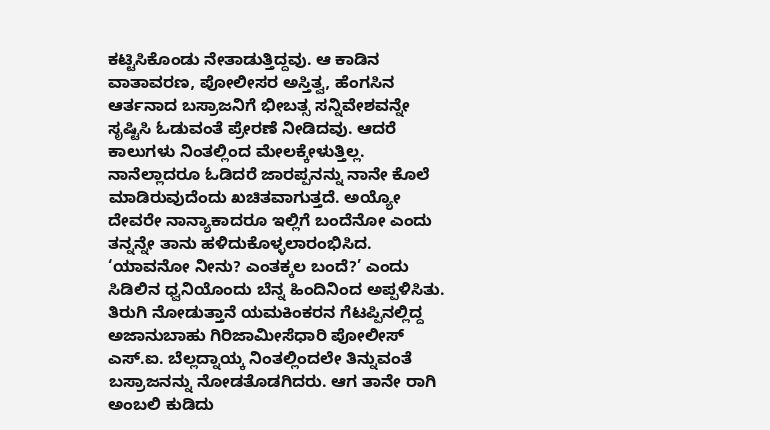ಕಟ್ಟಿಸಿಕೊಂಡು ನೇತಾಡುತ್ತಿದ್ದವು. ಆ ಕಾಡಿನ ವಾತಾವರಣ, ಪೋಲೀಸರ ಅಸ್ತಿತ್ವ, ಹೆಂಗಸಿನ ಆರ್ತನಾದ ಬಸ್ರಾಜನಿಗೆ ಭೀಬತ್ಸ ಸನ್ನಿವೇಶವನ್ನೇ ಸೃಷ್ಟಿಸಿ ಓಡುವಂತೆ ಪ್ರೇರಣೆ ನೀಡಿದವು. ಆದರೆ ಕಾಲುಗಳು ನಿಂತಲ್ಲಿಂದ ಮೇಲಕ್ಕೇಳುತ್ತಿಲ್ಲ. ನಾನೆಲ್ಲಾದರೂ ಓಡಿದರೆ ಜಾರಪ್ಪನನ್ನು ನಾನೇ ಕೊಲೆ ಮಾಡಿರುವುದೆಂದು ಖಚಿತವಾಗುತ್ತದೆ. ಅಯ್ಯೋ ದೇವರೇ ನಾನ್ಯಾಕಾದರೂ ಇಲ್ಲಿಗೆ ಬಂದೆನೋ ಎಂದು ತನ್ನನ್ನೇ ತಾನು ಹಳಿದುಕೊಳ್ಳಲಾರಂಭಿಸಿದ.
‘ಯಾವನೋ ನೀನು? ಎಂತಕ್ಕಲ ಬಂದೆ?’ ಎಂದು ಸಿಡಿಲಿನ ಧ್ವನಿಯೊಂದು ಬೆನ್ನ ಹಿಂದಿನಿಂದ ಅಪ್ಪಳಿಸಿತು. ತಿರುಗಿ ನೋಡುತ್ತಾನೆ ಯಮಕಿಂಕರನ ಗೆಟಪ್ಪಿನಲ್ಲಿದ್ದ ಅಜಾನುಬಾಹು ಗಿರಿಜಾಮೀಸೆಧಾರಿ ಪೋಲೀಸ್ ಎಸ್.ಐ. ಬೆಲ್ಲದ್ನಾಯ್ಕ ನಿಂತಲ್ಲಿಂದಲೇ ತಿನ್ನುವಂತೆ ಬಸ್ರಾಜನನ್ನು ನೋಡತೊಡಗಿದರು. ಆಗ ತಾನೇ ರಾಗಿ ಅಂಬಲಿ ಕುಡಿದು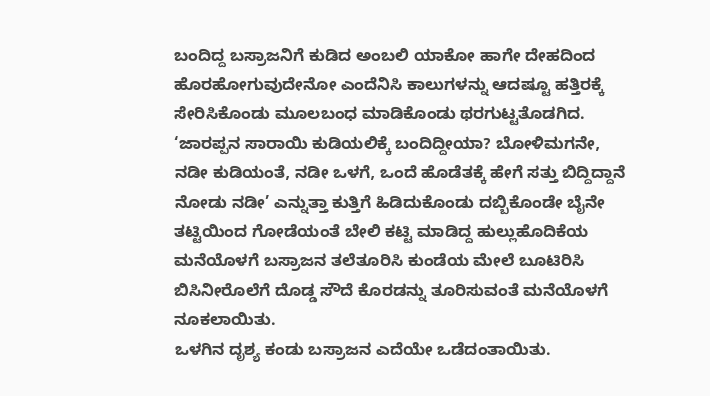ಬಂದಿದ್ದ ಬಸ್ರಾಜನಿಗೆ ಕುಡಿದ ಅಂಬಲಿ ಯಾಕೋ ಹಾಗೇ ದೇಹದಿಂದ ಹೊರಹೋಗುವುದೇನೋ ಎಂದೆನಿಸಿ ಕಾಲುಗಳನ್ನು ಆದಷ್ಟೂ ಹತ್ತಿರಕ್ಕೆ ಸೇರಿಸಿಕೊಂಡು ಮೂಲಬಂಧ ಮಾಡಿಕೊಂಡು ಥರಗುಟ್ಟತೊಡಗಿದ.
‘ಜಾರಪ್ಪನ ಸಾರಾಯಿ ಕುಡಿಯಲಿಕ್ಕೆ ಬಂದಿದ್ದೀಯಾ? ಬೋಳಿಮಗನೇ, ನಡೀ ಕುಡಿಯಂತೆ, ನಡೀ ಒಳಗೆ, ಒಂದೆ ಹೊಡೆತಕ್ಕೆ ಹೇಗೆ ಸತ್ತು ಬಿದ್ದಿದ್ದಾನೆ ನೋಡು ನಡೀ’ ಎನ್ನುತ್ತಾ ಕುತ್ತಿಗೆ ಹಿಡಿದುಕೊಂಡು ದಬ್ಬಿಕೊಂಡೇ ಬೈನೇ ತಟ್ಟಿಯಿಂದ ಗೋಡೆಯಂತೆ ಬೇಲಿ ಕಟ್ಟಿ ಮಾಡಿದ್ದ ಹುಲ್ಲುಹೊದಿಕೆಯ ಮನೆಯೊಳಗೆ ಬಸ್ರಾಜನ ತಲೆತೂರಿಸಿ ಕುಂಡೆಯ ಮೇಲೆ ಬೂಟಿರಿಸಿ ಬಿಸಿನೀರೊಲೆಗೆ ದೊಡ್ಡ ಸೌದೆ ಕೊರಡನ್ನು ತೂರಿಸುವಂತೆ ಮನೆಯೊಳಗೆ ನೂಕಲಾಯಿತು.
ಒಳಗಿನ ದೃಶ್ಯ ಕಂಡು ಬಸ್ರಾಜನ ಎದೆಯೇ ಒಡೆದಂತಾಯಿತು.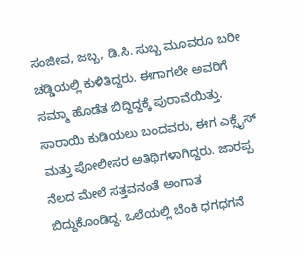ಸಂಜೀವ, ಜಬ್ಬ, ಡಿ.ಸಿ. ಸುಬ್ಬ ಮೂವರೂ ಬರೀ ಚಡ್ಡಿಯಲ್ಲಿ ಕುಳಿತಿದ್ದರು. ಈಗಾಗಲೇ ಅವರಿಗೆ ಸಮ್ಮಾ ಹೊಡೆತ ಬಿದ್ದಿದ್ದಕ್ಕೆ ಪುರಾವೆಯಿತ್ತು. ಸಾರಾಯಿ ಕುಡಿಯಲು ಬಂದವರು, ಈಗ ಎಕ್ಸೈಸ್ ಮತ್ತು ಪೋಲೀಸರ ಅತಿಥಿಗಳಾಗಿದ್ದರು. ಜಾರಪ್ಪ ನೆಲದ ಮೇಲೆ ಸತ್ತವನಂತೆ ಅಂಗಾತ ಬಿದ್ದುಕೊಂಡಿದ್ದ. ಒಲೆಯಲ್ಲಿ ಬೆಂಕಿ ಧಗಧಗನೆ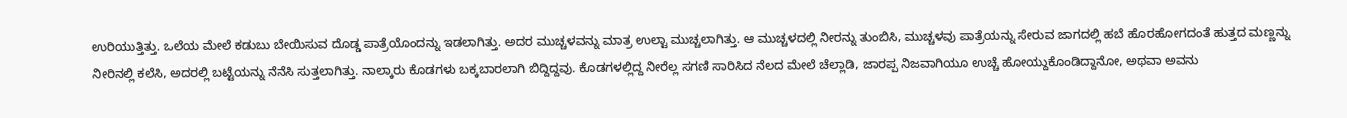ಉರಿಯುತ್ತಿತ್ತು. ಒಲೆಯ ಮೇಲೆ ಕಡುಬು ಬೇಯಿಸುವ ದೊಡ್ಡ ಪಾತ್ರೆಯೊಂದನ್ನು ಇಡಲಾಗಿತ್ತು. ಅದರ ಮುಚ್ಚಳವನ್ನು ಮಾತ್ರ ಉಲ್ಟಾ ಮುಚ್ಚಲಾಗಿತ್ತು. ಆ ಮುಚ್ಚಳದಲ್ಲಿ ನೀರನ್ನು ತುಂಬಿಸಿ, ಮುಚ್ಚಳವು ಪಾತ್ರೆಯನ್ನು ಸೇರುವ ಜಾಗದಲ್ಲಿ ಹಬೆ ಹೊರಹೋಗದಂತೆ ಹುತ್ತದ ಮಣ್ಣನ್ನು ನೀರಿನಲ್ಲಿ ಕಲೆಸಿ, ಅದರಲ್ಲಿ ಬಟ್ಟೆಯನ್ನು ನೆನೆಸಿ ಸುತ್ತಲಾಗಿತ್ತು. ನಾಲ್ಕಾರು ಕೊಡಗಳು ಬಕ್ಕಬಾರಲಾಗಿ ಬಿದ್ದಿದ್ದವು. ಕೊಡಗಳಲ್ಲಿದ್ದ ನೀರೆಲ್ಲ ಸಗಣಿ ಸಾರಿಸಿದ ನೆಲದ ಮೇಲೆ ಚೆಲ್ಲಾಡಿ, ಜಾರಪ್ಪ ನಿಜವಾಗಿಯೂ ಉಚ್ಚೆ ಹೋಯ್ದುಕೊಂಡಿದ್ದಾನೋ, ಅಥವಾ ಅವನು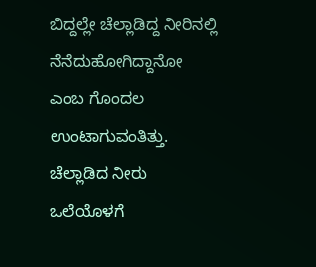ಬಿದ್ದಲ್ಲೇ ಚೆಲ್ಲಾಡಿದ್ದ ನೀರಿನಲ್ಲಿ ನೆನೆದುಹೋಗಿದ್ದಾನೋ ಎಂಬ ಗೊಂದಲ ಉಂಟಾಗುವಂತಿತ್ತು. ಚೆಲ್ಲಾಡಿದ ನೀರು ಒಲೆಯೊಳಗೆ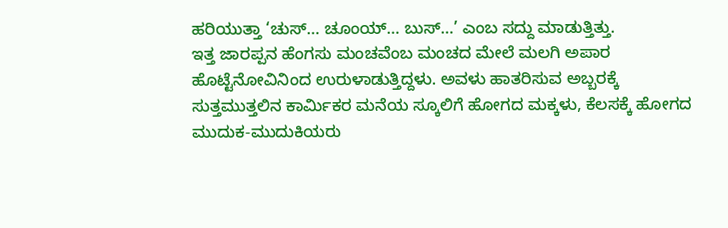ಹರಿಯುತ್ತಾ ‘ಚುಸ್… ಚೂಂಯ್… ಬುಸ್…’ ಎಂಬ ಸದ್ದು ಮಾಡುತ್ತಿತ್ತು.
ಇತ್ತ ಜಾರಪ್ಪನ ಹೆಂಗಸು ಮಂಚವೆಂಬ ಮಂಚದ ಮೇಲೆ ಮಲಗಿ ಅಪಾರ ಹೊಟ್ಟೆನೋವಿನಿಂದ ಉರುಳಾಡುತ್ತಿದ್ದಳು. ಅವಳು ಹಾತರಿಸುವ ಅಬ್ಬರಕ್ಕೆ ಸುತ್ತಮುತ್ತಲಿನ ಕಾರ್ಮಿಕರ ಮನೆಯ ಸ್ಕೂಲಿಗೆ ಹೋಗದ ಮಕ್ಕಳು, ಕೆಲಸಕ್ಕೆ ಹೋಗದ ಮುದುಕ-ಮುದುಕಿಯರು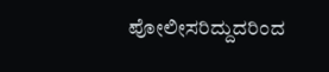ಪೋಲೀಸರಿದ್ದುದರಿಂದ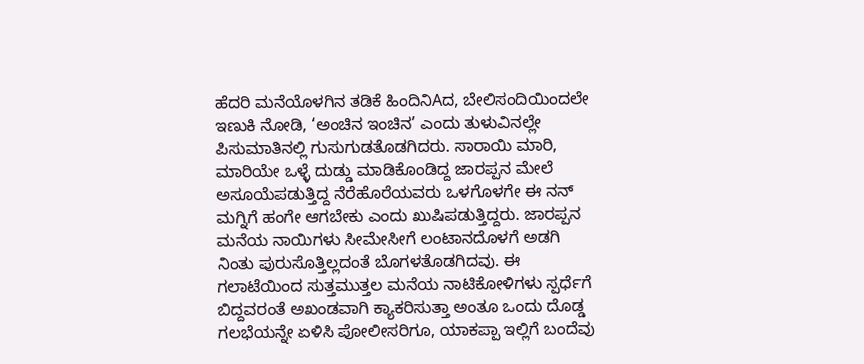ಹೆದರಿ ಮನೆಯೊಳಗಿನ ತಡಿಕೆ ಹಿಂದಿನಿAದ, ಬೇಲಿಸಂದಿಯಿಂದಲೇ ಇಣುಕಿ ನೋಡಿ, ‘ಅಂಚಿನ ಇಂಚಿನ’ ಎಂದು ತುಳುವಿನಲ್ಲೇ ಪಿಸುಮಾತಿನಲ್ಲಿ ಗುಸುಗುಡತೊಡಗಿದರು. ಸಾರಾಯಿ ಮಾರಿ, ಮಾರಿಯೇ ಒಳ್ಳೆ ದುಡ್ಡು ಮಾಡಿಕೊಂಡಿದ್ದ ಜಾರಪ್ಪನ ಮೇಲೆ ಅಸೂಯೆಪಡುತ್ತಿದ್ದ ನೆರೆಹೊರೆಯವರು ಒಳಗೊಳಗೇ ಈ ನನ್ ಮಗ್ನಿಗೆ ಹಂಗೇ ಆಗಬೇಕು ಎಂದು ಖುಷಿಪಡುತ್ತಿದ್ದರು. ಜಾರಪ್ಪನ ಮನೆಯ ನಾಯಿಗಳು ಸೀಮೇಸೀಗೆ ಲಂಟಾನದೊಳಗೆ ಅಡಗಿ ನಿಂತು ಪುರುಸೊತ್ತಿಲ್ಲದಂತೆ ಬೊಗಳತೊಡಗಿದವು. ಈ ಗಲಾಟೆಯಿಂದ ಸುತ್ತಮುತ್ತಲ ಮನೆಯ ನಾಟಿಕೋಳಿಗಳು ಸ್ಪರ್ಧೆಗೆ ಬಿದ್ದವರಂತೆ ಅಖಂಡವಾಗಿ ಕ್ಯಾಕರಿಸುತ್ತಾ ಅಂತೂ ಒಂದು ದೊಡ್ಡ ಗಲಭೆಯನ್ನೇ ಏಳಿಸಿ ಪೋಲೀಸರಿಗೂ, ಯಾಕಪ್ಪಾ ಇಲ್ಲಿಗೆ ಬಂದೆವು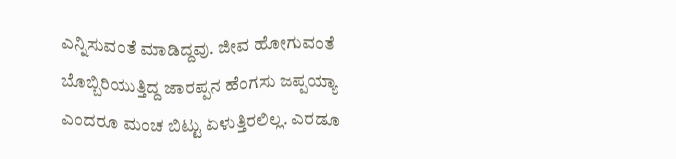ಎನ್ನಿಸುವಂತೆ ಮಾಡಿದ್ದವು. ಜೀವ ಹೋಗುವಂತೆ ಬೊಬ್ಬಿರಿಯುತ್ತಿದ್ದ ಜಾರಪ್ಪನ ಹೆಂಗಸು ಜಪ್ಪಯ್ಯಾ ಎಂದರೂ ಮಂಚ ಬಿಟ್ಟು ಏಳುತ್ತಿರಲಿಲ್ಲ. ಎರಡೂ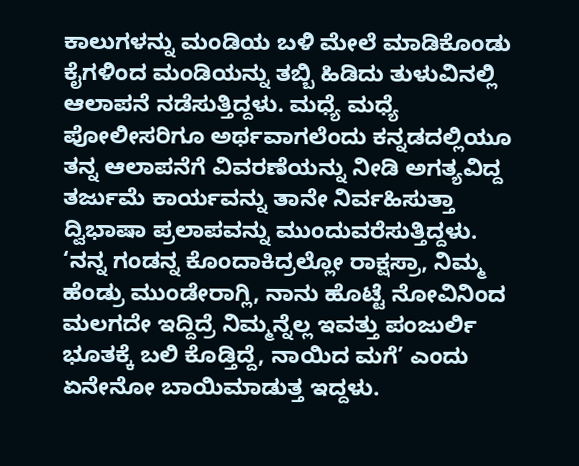ಕಾಲುಗಳನ್ನು ಮಂಡಿಯ ಬಳಿ ಮೇಲೆ ಮಾಡಿಕೊಂಡು ಕೈಗಳಿಂದ ಮಂಡಿಯನ್ನು ತಬ್ಬಿ ಹಿಡಿದು ತುಳುವಿನಲ್ಲಿ ಆಲಾಪನೆ ನಡೆಸುತ್ತಿದ್ದಳು. ಮಧ್ಯೆ ಮಧ್ಯೆ ಪೋಲೀಸರಿಗೂ ಅರ್ಥವಾಗಲೆಂದು ಕನ್ನಡದಲ್ಲಿಯೂ ತನ್ನ ಆಲಾಪನೆಗೆ ವಿವರಣೆಯನ್ನು ನೀಡಿ ಅಗತ್ಯವಿದ್ದ ತರ್ಜುಮೆ ಕಾರ್ಯವನ್ನು ತಾನೇ ನಿರ್ವಹಿಸುತ್ತಾ ದ್ವಿಭಾಷಾ ಪ್ರಲಾಪವನ್ನು ಮುಂದುವರೆಸುತ್ತಿದ್ದಳು.
‘ನನ್ನ ಗಂಡನ್ನ ಕೊಂದಾಕಿದ್ರಲ್ಲೋ ರಾಕ್ಷಸ್ರಾ, ನಿಮ್ಮ ಹೆಂಡ್ರು ಮುಂಡೇರಾಗ್ಲಿ, ನಾನು ಹೊಟ್ಟೆ ನೋವಿನಿಂದ ಮಲಗದೇ ಇದ್ದಿದ್ರೆ ನಿಮ್ಮನ್ನೆಲ್ಲ ಇವತ್ತು ಪಂಜುರ್ಲಿ ಭೂತಕ್ಕೆ ಬಲಿ ಕೊಡ್ತಿದ್ದೆ, ನಾಯಿದ ಮಗೆ’ ಎಂದು ಏನೇನೋ ಬಾಯಿಮಾಡುತ್ತ ಇದ್ದಳು.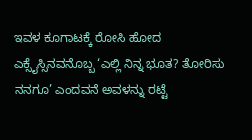ಇವಳ ಕೂಗಾಟಕ್ಕೆ ರೋಸಿ ಹೋದ ಎಕ್ಸೈಸ್ಸಿನವನೊಬ್ಬ ‘ಎಲ್ಲಿ ನಿನ್ನ ಭೂತ? ತೋರಿಸು ನನಗೂ’ ಎಂದವನೆ ಅವಳನ್ನು ರಟ್ಟೆ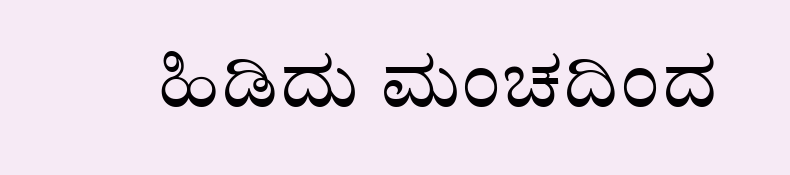ಹಿಡಿದು ಮಂಚದಿಂದ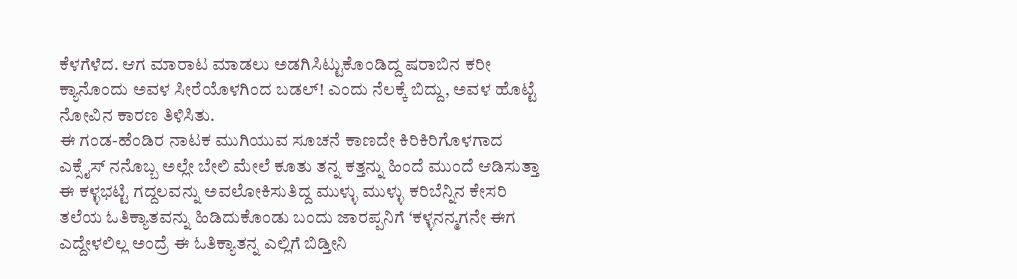ಕೆಳಗೆಳೆದ. ಆಗ ಮಾರಾಟ ಮಾಡಲು ಅಡಗಿಸಿಟ್ಟುಕೊಂಡಿದ್ದ ಷರಾಬಿನ ಕರೀ ಕ್ಯಾನೊಂದು ಅವಳ ಸೀರೆಯೊಳಗಿಂದ ಬಡಲ್! ಎಂದು ನೆಲಕ್ಕೆ ಬಿದ್ದು, ಅವಳ ಹೊಟ್ಟೆ ನೋವಿನ ಕಾರಣ ತಿಳಿಸಿತು.
ಈ ಗಂಡ-ಹೆಂಡಿರ ನಾಟಕ ಮುಗಿಯುವ ಸೂಚನೆ ಕಾಣದೇ ಕಿರಿಕಿರಿಗೊಳಗಾದ ಎಕ್ಸೈಸ್ ನನೊಬ್ಬ ಅಲ್ಲೇ ಬೇಲಿ ಮೇಲೆ ಕೂತು ತನ್ನ ಕತ್ತನ್ನು ಹಿಂದೆ ಮುಂದೆ ಆಡಿಸುತ್ತಾ ಈ ಕಳ್ಳಭಟ್ಟಿ ಗದ್ದಲವನ್ನು ಅವಲೋಕಿಸುತಿದ್ದ ಮುಳ್ಳು ಮುಳ್ಳು ಕರಿಬೆನ್ನಿನ ಕೇಸರಿ ತಲೆಯ ಓತಿಕ್ಯಾತವನ್ನು ಹಿಡಿದುಕೊಂಡು ಬಂದು ಜಾರಪ್ಪನಿಗೆ ‘ಕಳ್ಳನನ್ಮಗನೇ ಈಗ ಎದ್ದೇಳಲಿಲ್ಲ ಅಂದ್ರೆ ಈ ಓತಿಕ್ಯಾತನ್ನ ಎಲ್ಲಿಗೆ ಬಿಡ್ತೀನಿ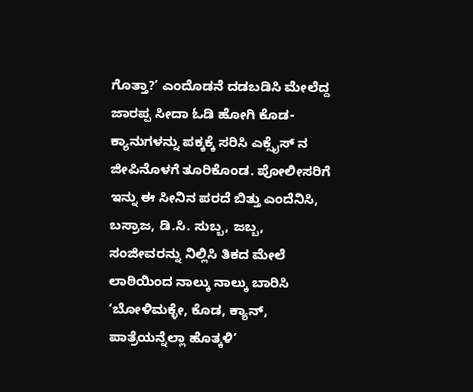ಗೊತ್ತಾ?’ ಎಂದೊಡನೆ ದಡಬಡಿಸಿ ಮೇಲೆದ್ದ ಜಾರಪ್ಪ ಸೀದಾ ಓಡಿ ಹೋಗಿ ಕೊಡ-ಕ್ಯಾನುಗಳನ್ನು ಪಕ್ಕಕ್ಕೆ ಸರಿಸಿ ಎಕ್ಸೈಸ್ ನ ಜೀಪಿನೊಳಗೆ ತೂರಿಕೊಂಡ. ಪೋಲೀಸರಿಗೆ ಇನ್ನು ಈ ಸೀನಿನ ಪರದೆ ಬಿತ್ತು ಎಂದೆನಿಸಿ, ಬಸ್ರಾಜ, ಡಿ.ಸಿ. ಸುಬ್ಬ, ಜಬ್ಬ, ಸಂಜೀವರನ್ನು ನಿಲ್ಲಿಸಿ ತಿಕದ ಮೇಲೆ ಲಾಠಿಯಿಂದ ನಾಲ್ಕು ನಾಲ್ಕು ಬಾರಿಸಿ ‘ಬೋಳಿಮಕ್ಳೇ, ಕೊಡ, ಕ್ಯಾನ್, ಪಾತ್ರೆಯನ್ನೆಲ್ಲಾ ಹೊತ್ಕಳಿ’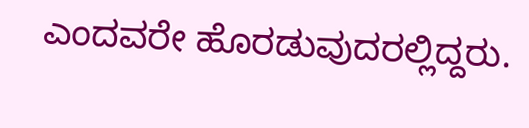ಎಂದವರೇ ಹೊರಡುವುದರಲ್ಲಿದ್ದರು.